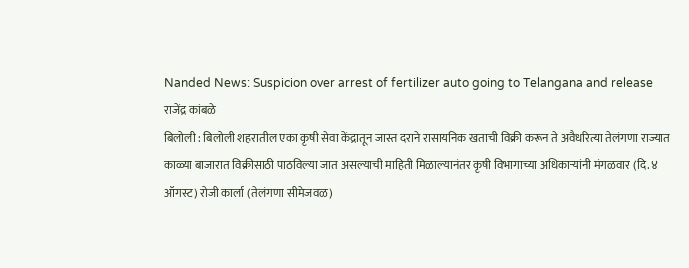Nanded News: Suspicion over arrest of fertilizer auto going to Telangana and release
राजेंद्र कांबळे
बिलोली : बिलोली शहरातील एका कृषी सेवा केंद्रातून जास्त दराने रासायनिक खताची विक्री करून ते अवैधरित्या तेलंगणा राज्यात काळ्या बाजारात विक्रीसाठी पाठविल्या जात असल्याची माहिती मिळाल्यानंतर कृषी विभागाच्या अधिकाऱ्यांनी मंगळवार (दि. ४ ऑगस्ट) रोजी कार्ला (तेलंगणा सीमेजवळ)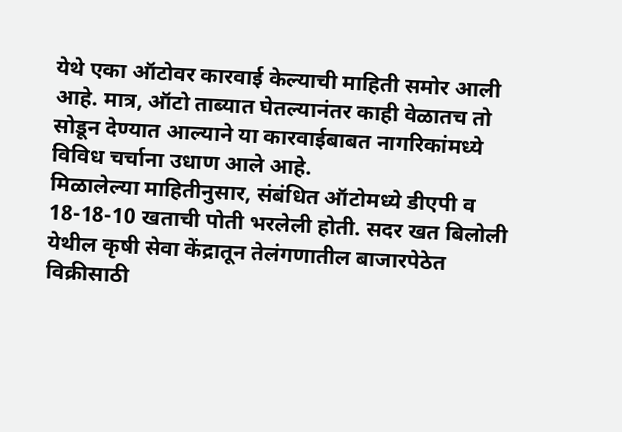येथे एका ऑटोवर कारवाई केल्याची माहिती समोर आली आहे. मात्र, ऑटो ताब्यात घेतल्यानंतर काही वेळातच तो सोडून देण्यात आल्याने या कारवाईबाबत नागरिकांमध्ये विविध चर्चाना उधाण आले आहे.
मिळालेल्या माहितीनुसार, संबंधित ऑटोमध्ये डीएपी व 18-18-10 खताची पोती भरलेली होती. सदर खत बिलोली येथील कृषी सेवा केंद्रातून तेलंगणातील बाजारपेठेत विक्रीसाठी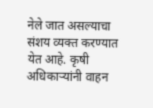नेले जात असल्याचा संशय व्यक्त करण्यात येत आहे. कृषी अधिकाऱ्यांनी वाहन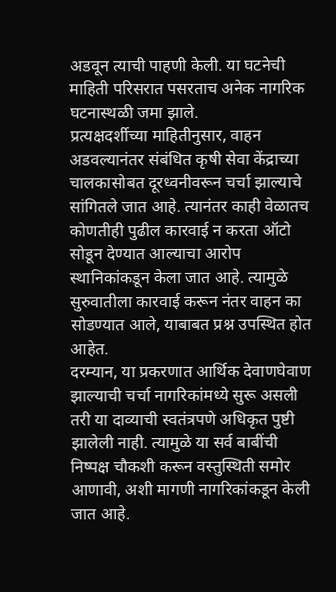अडवून त्याची पाहणी केली. या घटनेची माहिती परिसरात पसरताच अनेक नागरिक घटनास्थळी जमा झाले.
प्रत्यक्षदर्शीच्या माहितीनुसार, वाहन अडवल्यानंतर संबंधित कृषी सेवा केंद्राच्या चालकासोबत दूरध्वनीवरून चर्चा झाल्याचे सांगितले जात आहे. त्यानंतर काही वेळातच कोणतीही पुढील कारवाई न करता ऑटो सोडून देण्यात आल्याचा आरोप स्थानिकांकडून केला जात आहे. त्यामुळे सुरुवातीला कारवाई करून नंतर वाहन का सोडण्यात आले, याबाबत प्रश्न उपस्थित होत आहेत.
दरम्यान, या प्रकरणात आर्थिक देवाणघेवाण झाल्याची चर्चा नागरिकांमध्ये सुरू असली तरी या दाव्याची स्वतंत्रपणे अधिकृत पुष्टी झालेली नाही. त्यामुळे या सर्व बाबींची निष्पक्ष चौकशी करून वस्तुस्थिती समोर आणावी, अशी मागणी नागरिकांकडून केली जात आहे.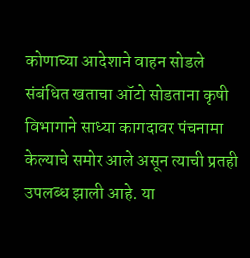कोणाच्या आदेशाने वाहन सोडले
संबंधित खताचा ऑटो सोडताना कृषी विभागाने साध्या कागदावर पंचनामा केल्याचे समोर आले असून त्याची प्रतही उपलब्ध झाली आहे. या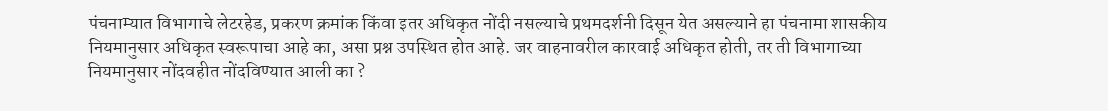पंचनाम्यात विभागाचे लेटरहेड, प्रकरण क्रमांक किंवा इतर अधिकृत नोंदी नसल्याचे प्रथमदर्शनी दिसून येत असल्याने हा पंचनामा शासकीय नियमानुसार अधिकृत स्वरूपाचा आहे का, असा प्रश्न उपस्थित होत आहे. जर वाहनावरील कारवाई अधिकृत होती, तर ती विभागाच्या नियमानुसार नोंदवहीत नोंदविण्यात आली का ?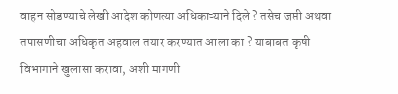वाहन सोडण्याचे लेखी आदेश कोणत्या अधिकाऱ्याने दिले ? तसेच जप्ती अथवा तपासणीचा अधिकृत अहवाल तयार करण्यात आला का ? याबाबत कृषी विभागाने खुलासा करावा, अशी मागणी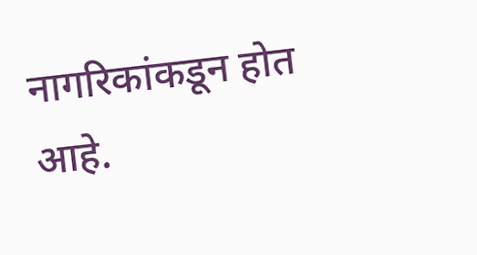नागरिकांकडून होत आहे.